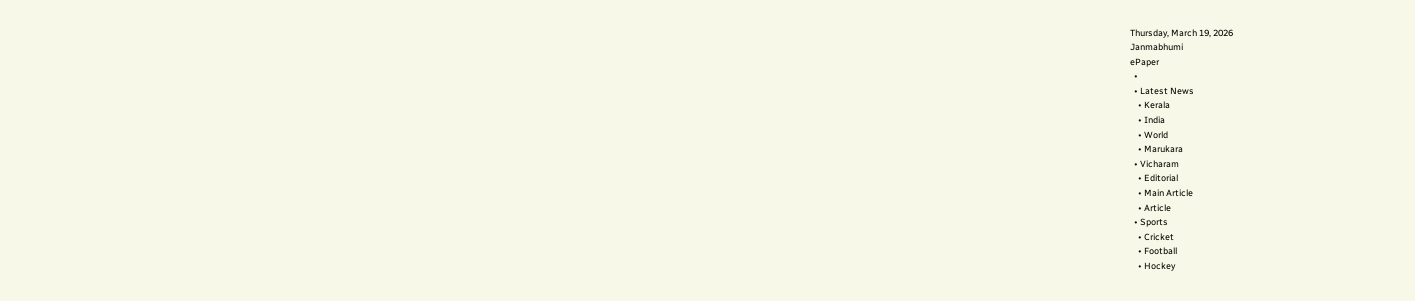Thursday, March 19, 2026
Janmabhumi
ePaper
  •
  • Latest News
    • Kerala
    • India
    • World
    • Marukara
  • Vicharam
    • Editorial
    • Main Article
    • Article
  • Sports
    • Cricket
    • Football
    • Hockey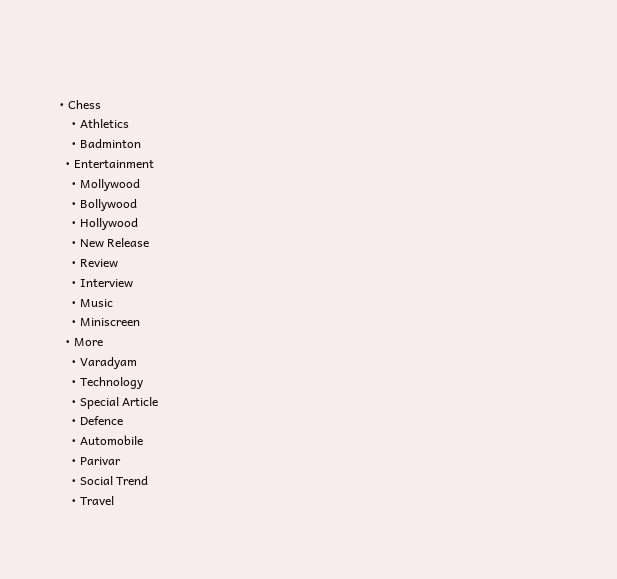• Chess
    • Athletics
    • Badminton
  • Entertainment
    • Mollywood
    • Bollywood
    • Hollywood
    • New Release
    • Review
    • Interview
    • Music
    • Miniscreen
  • More
    • Varadyam
    • Technology
    • Special Article
    • Defence
    • Automobile
    • Parivar
    • Social Trend
    • Travel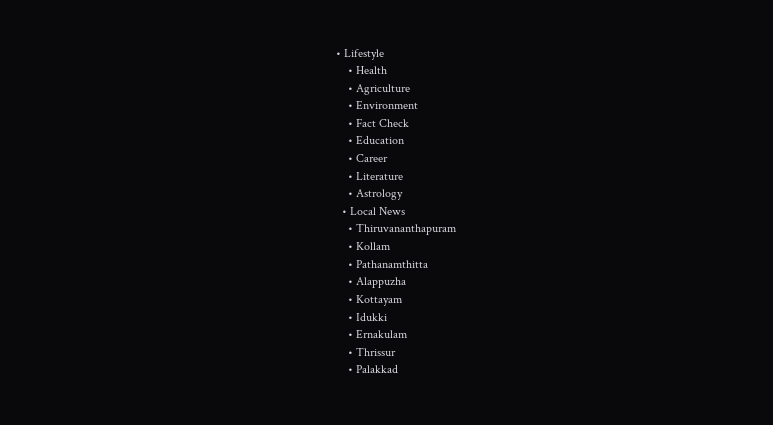• Lifestyle
    • Health
    • Agriculture
    • Environment
    • Fact Check
    • Education
    • Career
    • Literature
    • Astrology
  • Local News
    • Thiruvananthapuram
    • Kollam
    • Pathanamthitta
    • Alappuzha
    • Kottayam
    • Idukki
    • Ernakulam
    • Thrissur
    • Palakkad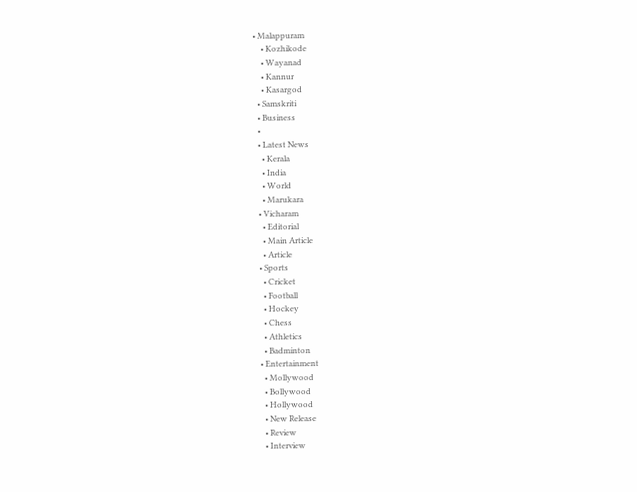• Malappuram
    • Kozhikode
    • Wayanad
    • Kannur
    • Kasargod
  • Samskriti
  • Business
  •
  • Latest News
    • Kerala
    • India
    • World
    • Marukara
  • Vicharam
    • Editorial
    • Main Article
    • Article
  • Sports
    • Cricket
    • Football
    • Hockey
    • Chess
    • Athletics
    • Badminton
  • Entertainment
    • Mollywood
    • Bollywood
    • Hollywood
    • New Release
    • Review
    • Interview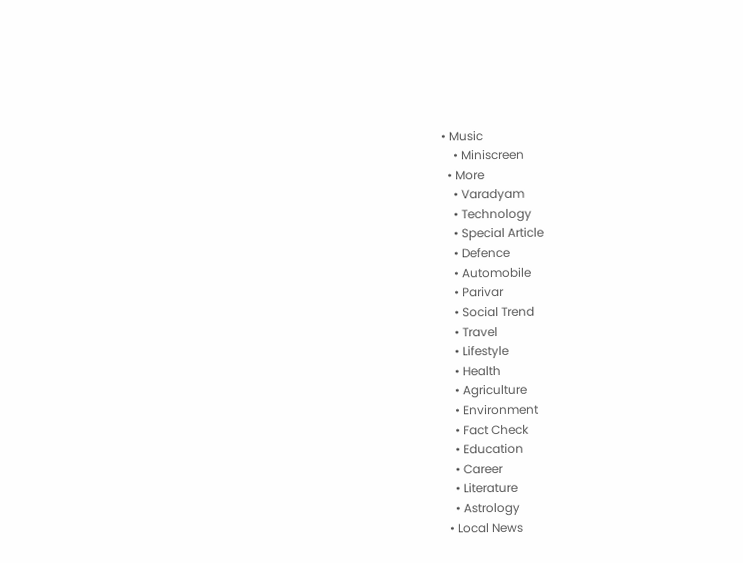• Music
    • Miniscreen
  • More
    • Varadyam
    • Technology
    • Special Article
    • Defence
    • Automobile
    • Parivar
    • Social Trend
    • Travel
    • Lifestyle
    • Health
    • Agriculture
    • Environment
    • Fact Check
    • Education
    • Career
    • Literature
    • Astrology
  • Local News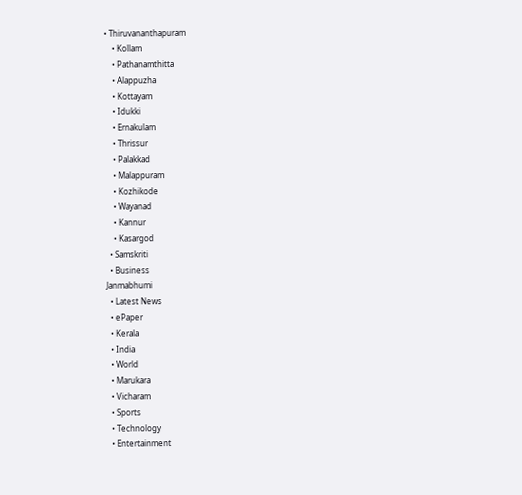• Thiruvananthapuram
    • Kollam
    • Pathanamthitta
    • Alappuzha
    • Kottayam
    • Idukki
    • Ernakulam
    • Thrissur
    • Palakkad
    • Malappuram
    • Kozhikode
    • Wayanad
    • Kannur
    • Kasargod
  • Samskriti
  • Business
Janmabhumi
  • Latest News
  • ePaper
  • Kerala
  • India
  • World
  • Marukara
  • Vicharam
  • Sports
  • Technology
  • Entertainment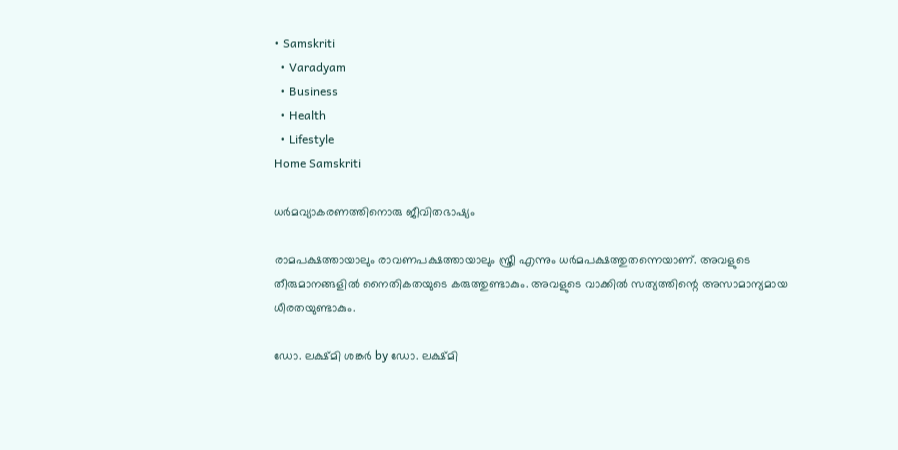• Samskriti
  • Varadyam
  • Business
  • Health
  • Lifestyle
Home Samskriti

ധര്‍മവ്യാകരണത്തിനൊരു ജീവിതഭാഷ്യം

രാമപക്ഷത്തായാലും രാവണപക്ഷത്തായാലും സ്ത്രീ എന്നും ധര്‍മപക്ഷത്തുതന്നെയാണ്. അവളുടെ തീരുമാനങ്ങളില്‍ നൈതികതയുടെ കരുത്തുണ്ടാകും. അവളുടെ വാക്കില്‍ സത്യത്തിന്റെ അസാമാന്യമായ ധീരതയുണ്ടാകും.

ഡോ. ലക്ഷ്മി ശങ്കര്‍ by ഡോ. ലക്ഷ്മി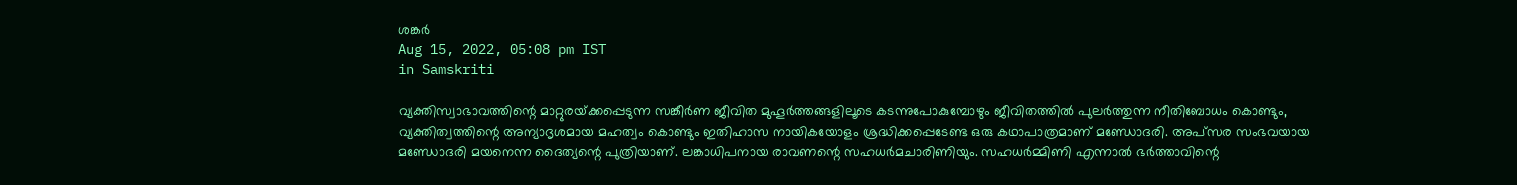ശങ്കര്‍
Aug 15, 2022, 05:08 pm IST
in Samskriti

വ്യക്തിസ്വാഭാവത്തിന്റെ മാറ്റുരയ്‌ക്കപ്പെടുന്ന സങ്കീര്‍ണ ജീവിത മുഹൂര്‍ത്തങ്ങളിലൂടെ കടന്നുപോകുമ്പോഴും ജീവിതത്തില്‍ പുലര്‍ത്തുന്ന നീതിബോധം കൊണ്ടും, വ്യക്തിത്വത്തിന്റെ അന്യാദൃശമായ മഹത്വം കൊണ്ടും ഇതിഹാസ നായികയോളം ശ്രദ്ധിക്കപ്പെടേണ്ട ഒരു കഥാപാത്രമാണ് മണ്ഡോദരി. അപ്‌സര സംഭവയായ മണ്ഡോദരി മയനെന്ന ദൈത്യന്റെ പുത്രിയാണ്. ലങ്കാധിപനായ രാവണന്റെ സഹധര്‍മചാരിണിയും. സഹധര്‍മ്മിണി എന്നാല്‍ ഭര്‍ത്താവിന്റെ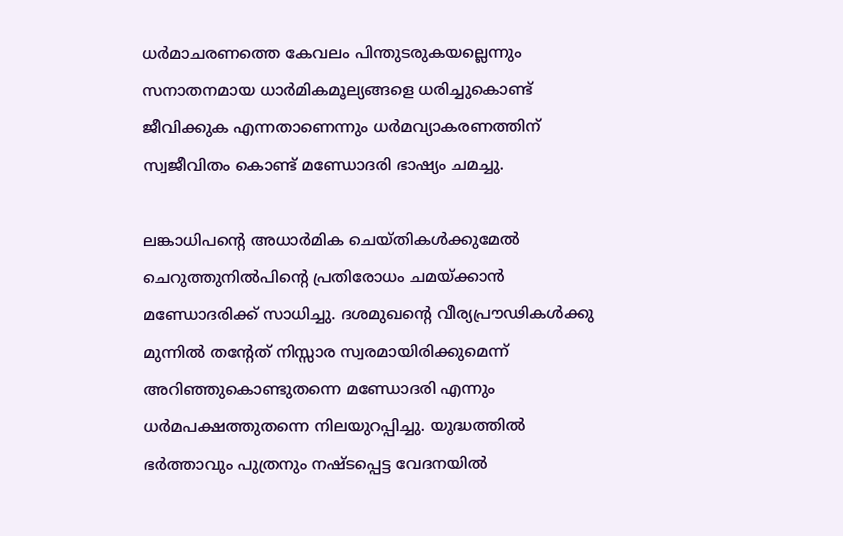ധര്‍മാചരണത്തെ കേവലം പിന്തുടരുകയല്ലെന്നും സനാതനമായ ധാര്‍മികമൂല്യങ്ങളെ ധരിച്ചുകൊണ്ട് ജീവിക്കുക എന്നതാണെന്നും ധര്‍മവ്യാകരണത്തിന് സ്വജീവിതം കൊണ്ട് മണ്ഡോദരി ഭാഷ്യം ചമച്ചു.

ലങ്കാധിപന്റെ അധാര്‍മിക ചെയ്തികള്‍ക്കുമേല്‍ ചെറുത്തുനില്‍പിന്റെ പ്രതിരോധം ചമയ്‌ക്കാന്‍ മണ്ഡോദരിക്ക് സാധിച്ചു. ദശമുഖന്റെ വീര്യപ്രൗഢികള്‍ക്കു മുന്നില്‍ തന്റേത് നിസ്സാര സ്വരമായിരിക്കുമെന്ന് അറിഞ്ഞുകൊണ്ടുതന്നെ മണ്ഡോദരി എന്നും ധര്‍മപക്ഷത്തുതന്നെ നിലയുറപ്പിച്ചു. യുദ്ധത്തില്‍ ഭര്‍ത്താവും പുത്രനും നഷ്ടപ്പെട്ട വേദനയില്‍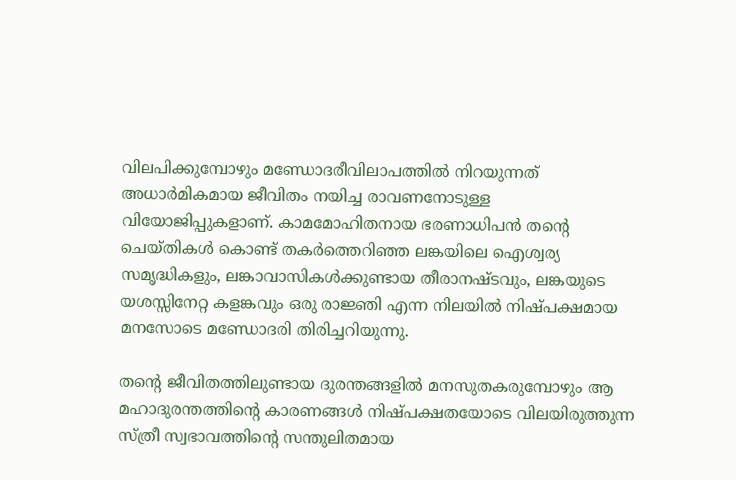വിലപിക്കുമ്പോഴും മണ്ഡോദരീവിലാപത്തില്‍ നിറയുന്നത് അധാര്‍മികമായ ജീവിതം നയിച്ച രാവണനോടുള്ള വിയോജിപ്പുകളാണ്. കാമമോഹിതനായ ഭരണാധിപന്‍ തന്റെ ചെയ്തികള്‍ കൊണ്ട് തകര്‍ത്തെറിഞ്ഞ ലങ്കയിലെ ഐശ്വര്യ സമൃദ്ധികളും, ലങ്കാവാസികള്‍ക്കുണ്ടായ തീരാനഷ്ടവും, ലങ്കയുടെ യശസ്സിനേറ്റ കളങ്കവും ഒരു രാജ്ഞി എന്ന നിലയില്‍ നിഷ്പക്ഷമായ മനസോടെ മണ്ഡോദരി തിരിച്ചറിയുന്നു.

തന്റെ ജീവിതത്തിലുണ്ടായ ദുരന്തങ്ങളില്‍ മനസുതകരുമ്പോഴും ആ മഹാദുരന്തത്തിന്റെ കാരണങ്ങള്‍ നിഷ്പക്ഷതയോടെ വിലയിരുത്തുന്ന സ്ത്രീ സ്വഭാവത്തിന്റെ സന്തുലിതമായ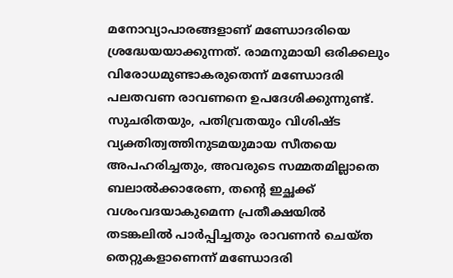മനോവ്യാപാരങ്ങളാണ് മണ്ഡോദരിയെ ശ്രദ്ധേയയാക്കുന്നത്. രാമനുമായി ഒരിക്കലും വിരോധമുണ്ടാകരുതെന്ന് മണ്ഡോദരി പലതവണ രാവണനെ ഉപദേശിക്കുന്നുണ്ട്. സുചരിതയും, പതിവ്രതയും വിശിഷ്ട വ്യക്തിത്വത്തിനുടമയുമായ സീതയെ അപഹരിച്ചതും, അവരുടെ സമ്മതമില്ലാതെ ബലാല്‍ക്കാരേണ, തന്റെ ഇച്ഛക്ക് വശംവദയാകുമെന്ന പ്രതീക്ഷയില്‍ തടങ്കലില്‍ പാര്‍പ്പിച്ചതും രാവണന്‍ ചെയ്ത തെറ്റുകളാണെന്ന് മണ്ഡോദരി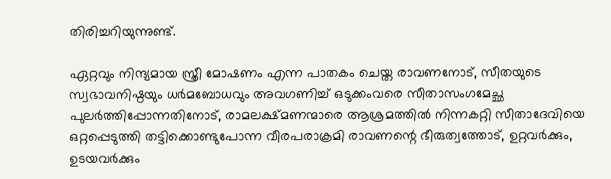തിരിച്ചറിയുന്നുണ്ട്.

ഏറ്റവും നിന്ദ്യമായ സ്ത്രീ മോഷണം എന്ന പാതകം ചെയ്ത രാവണനോട്, സീതയുടെ സ്വഭാവനിഷ്ഠയും ധര്‍മബോധവും അവഗണിച്ച് ഒടുക്കംവരെ സീതാസംഗമേച്ഛ പുലര്‍ത്തിപ്പോന്നതിനോട്, രാമലക്ഷ്മണന്മാരെ ആശ്രമത്തില്‍ നിന്നകറ്റി സീതാദേവിയെ ഒറ്റപ്പെടുത്തി തട്ടിക്കൊണ്ടുപോന്ന വീരപരാക്രമി രാവണന്റെ ഭീരുത്വത്തോട്, ഉറ്റവര്‍ക്കും, ഉടയവര്‍ക്കും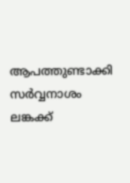ആപത്തുണ്ടാക്കി സര്‍വ്വനാശം ലങ്കക്ക്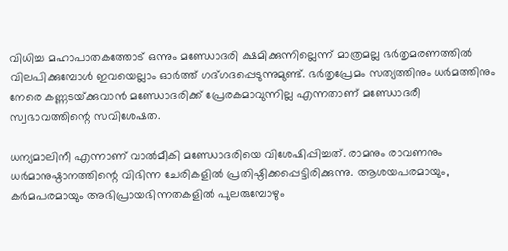വിധിച്ച മഹാപാതകത്തോട് ഒന്നും മണ്ഡോദരി ക്ഷമിക്കുന്നില്ലെന്ന് മാത്രമല്ല ഭര്‍തൃമരണത്തില്‍ വിലപിക്കുമ്പോള്‍ ഇവയെല്ലാം ഓര്‍ത്ത് ഗദ്ഗദപ്പെടുന്നുമുണ്ട്. ഭര്‍തൃപ്രേമം സത്യത്തിനും ധര്‍മത്തിനും നേരെ കണ്ണടയ്‌ക്കുവാന്‍ മണ്ഡോദരിക്ക് പ്രേരകമാവുന്നില്ല എന്നതാണ് മണ്ഡോദരീ സ്വഭാവത്തിന്റെ സവിശേഷത.

ധന്യമാലിനീ എന്നാണ് വാല്‍മീകി മണ്ഡോദരിയെ വിശേഷിപ്പിച്ചത്. രാമനും രാവണനും ധര്‍മാനുഷ്ഠാനത്തിന്റെ വിഭിന്ന ചേരികളില്‍ പ്രതിഷ്ഠിക്കപ്പെട്ടിരിക്കുന്നു. ആശയപരമായും, കര്‍മപരമായും അഭിപ്രായഭിന്നതകളില്‍ പുലരുമ്പോഴും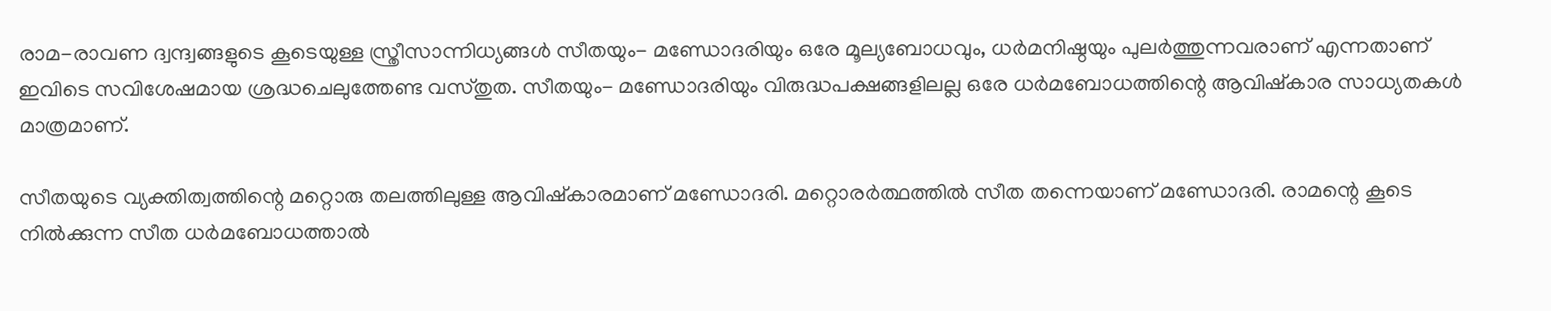രാമ-രാവണ ദ്വന്ദ്വങ്ങളുടെ കൂടെയുള്ള സ്ത്രീസാന്നിധ്യങ്ങള്‍ സീതയും- മണ്ഡോദരിയും ഒരേ മൂല്യബോധവും, ധര്‍മനിഷ്ഠയും പുലര്‍ത്തുന്നവരാണ് എന്നതാണ് ഇവിടെ സവിശേഷമായ ശ്രദ്ധചെലുത്തേണ്ട വസ്തുത. സീതയും- മണ്ഡോദരിയും വിരുദ്ധപക്ഷങ്ങളിലല്ല ഒരേ ധര്‍മബോധത്തിന്റെ ആവിഷ്‌കാര സാധ്യതകള്‍ മാത്രമാണ്.

സീതയുടെ വ്യക്തിത്വത്തിന്റെ മറ്റൊരു തലത്തിലുള്ള ആവിഷ്‌കാരമാണ് മണ്ഡോദരി. മറ്റൊരര്‍ത്ഥത്തില്‍ സീത തന്നെയാണ് മണ്ഡോദരി. രാമന്റെ കൂടെ നില്‍ക്കുന്ന സീത ധര്‍മബോധത്താല്‍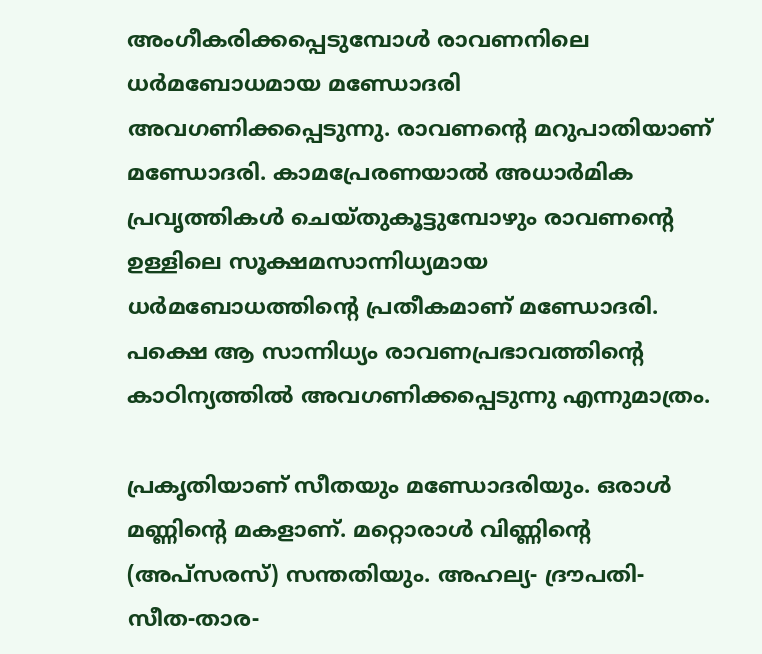അംഗീകരിക്കപ്പെടുമ്പോള്‍ രാവണനിലെ ധര്‍മബോധമായ മണ്ഡോദരി അവഗണിക്കപ്പെടുന്നു. രാവണന്റെ മറുപാതിയാണ് മണ്ഡോദരി. കാമപ്രേരണയാല്‍ അധാര്‍മിക പ്രവൃത്തികള്‍ ചെയ്തുകൂട്ടുമ്പോഴും രാവണന്റെ ഉള്ളിലെ സൂക്ഷമസാന്നിധ്യമായ ധര്‍മബോധത്തിന്റെ പ്രതീകമാണ് മണ്ഡോദരി. പക്ഷെ ആ സാന്നിധ്യം രാവണപ്രഭാവത്തിന്റെ കാഠിന്യത്തില്‍ അവഗണിക്കപ്പെടുന്നു എന്നുമാത്രം.

പ്രകൃതിയാണ് സീതയും മണ്ഡോദരിയും. ഒരാള്‍ മണ്ണിന്റെ മകളാണ്. മറ്റൊരാള്‍ വിണ്ണിന്റെ (അപ്‌സരസ്) സന്തതിയും. അഹല്യ- ദ്രൗപതി- സീത-താര-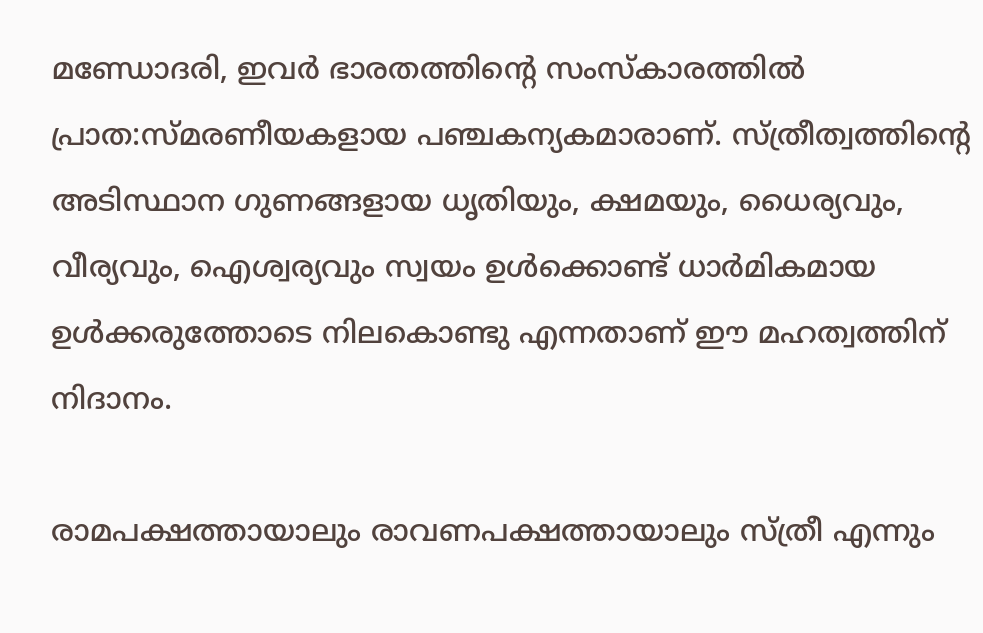മണ്ഡോദരി, ഇവര്‍ ഭാരതത്തിന്റെ സംസ്‌കാരത്തില്‍ പ്രാത:സ്മരണീയകളായ പഞ്ചകന്യകമാരാണ്. സ്ത്രീത്വത്തിന്റെ അടിസ്ഥാന ഗുണങ്ങളായ ധൃതിയും, ക്ഷമയും, ധൈര്യവും, വീര്യവും, ഐശ്വര്യവും സ്വയം ഉള്‍ക്കൊണ്ട് ധാര്‍മികമായ ഉള്‍ക്കരുത്തോടെ നിലകൊണ്ടു എന്നതാണ് ഈ മഹത്വത്തിന് നിദാനം.

രാമപക്ഷത്തായാലും രാവണപക്ഷത്തായാലും സ്ത്രീ എന്നും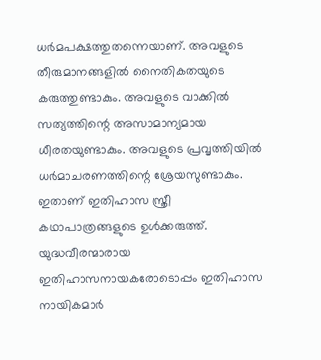ധര്‍മപക്ഷത്തുതന്നെയാണ്. അവളുടെ തീരുമാനങ്ങളില്‍ നൈതികതയുടെ കരുത്തുണ്ടാകും. അവളുടെ വാക്കില്‍ സത്യത്തിന്റെ അസാമാന്യമായ ധീരതയുണ്ടാകും. അവളുടെ പ്രവൃത്തിയില്‍ ധര്‍മാചരണത്തിന്റെ ശ്രേയസുണ്ടാകും. ഇതാണ് ഇതിഹാസ സ്ത്രീ കഥാപാത്രങ്ങളുടെ ഉള്‍ക്കരുത്ത്. യുദ്ധവീരന്മാരായ ഇതിഹാസനായകരോടൊപ്പം ഇതിഹാസ നായികമാര്‍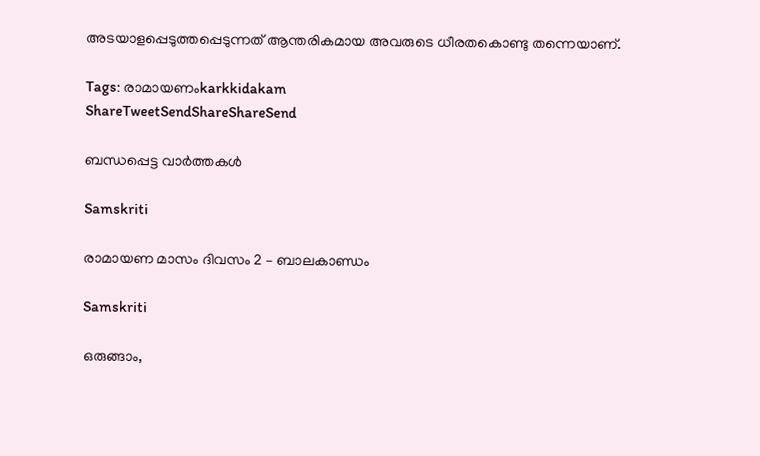അടയാളപ്പെടുത്തപ്പെടുന്നത് ആന്തരികമായ അവരുടെ ധീരതകൊണ്ടു തന്നെയാണ്.

Tags: രാമായണംkarkkidakam
ShareTweetSendShareShareSend

ബന്ധപ്പെട്ട വാര്‍ത്തകള്‍

Samskriti

രാമായണ മാസം ദിവസം 2 – ബാലകാണ്ഡം

Samskriti

ഒരുങ്ങാം,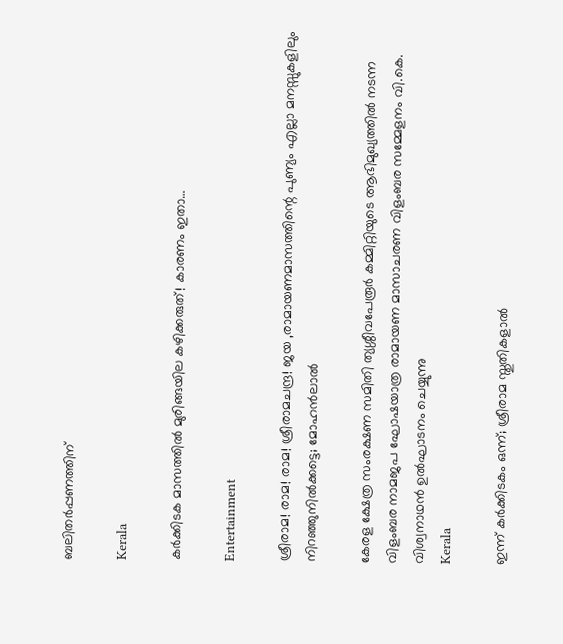ബലിതര്‍പ്പണത്തിന്

Kerala

കർക്കിടക മാസത്തിൽ മുരിങ്ങയില കഴിക്കരുത്! കാരണം ഇതാ…

Entertainment

ശ്രീരാമ! രാമ! രാമ! ശ്രീരാമചന്ദ്ര! ജയ ,രാമായണമാസത്തിന്റെ പുണ്യം എല്ലാ മനസ്സുകളിലും നിറഞ്ഞുനിൽക്കട്ടെ; മോഹൻലാൽ

കേരള ക്ഷേത്ര സംരക്ഷണ സമിതി ത്യശ്ശീവപേരൂര്‍ കമ്മിറ്റിയുടെ ആഭിമുഖ്യത്തില്‍ നടന്ന വിളംബര നാമജപ ഘോഷയാത്ര രാമായണ മാസാചരണ വിളംബര സമ്മേളനം വി.കെ. വിശ്വനാഥന്‍ ഉല്‍ഘാടനം ചെയ്യുന്നു
Kerala

ഇന്ന് കര്‍ക്കിടകം ഒന്ന്; ശ്രീരാമ സ്തുതികളാല്‍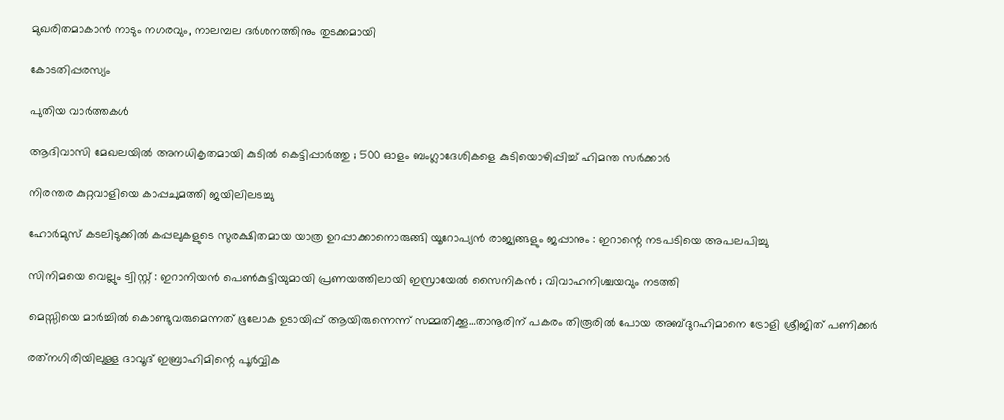മുഖരിതമാകാന്‍ നാടും നഗരവും, നാലമ്പല ദർശനത്തിനും തുടക്കമായി

കോടതിപ്പരസ്യം

പുതിയ വാര്‍ത്തകള്‍

ആദിവാസി മേഖലയിൽ അനധികൃതമായി കുടിൽ കെട്ടിപ്പാർത്തു ; 500 ഓളം ബംഗ്ലാദേശികളെ കുടിയൊഴിപ്പിച്ച് ഹിമന്ത സർക്കാർ

നിരന്തര കുറ്റവാളിയെ കാപ്പചുമത്തി ജയിലിലടച്ചു

ഹോർമുസ് കടലിടുക്കിൽ കപ്പലുകളുടെ സുരക്ഷിതമായ യാത്ര ഉറപ്പാക്കാനൊരുങ്ങി യൂറോപ്യൻ രാജ്യങ്ങളും ജപ്പാനും : ഇറാന്റെ നടപടിയെ അപലപിച്ചു

സിനിമയെ വെല്ലും ട്വിസ്റ്റ് : ഇറാനിയൻ പെൺകുട്ടിയുമായി പ്രണയത്തിലായി ഇസ്രായേൽ സൈനികൻ ; വിവാഹനിശ്ചയവും നടത്തി

മെസ്സിയെ മാര്‍ച്ചില്‍ കൊണ്ടുവരുമെന്നത് ഭൂലോക ഉടായിപ്പ് ആയിരുന്നെന്ന് സമ്മതിക്കൂ…താനൂരിന് പകരം തിരൂരില്‍ പോയ അബ്ദുറഹിമാനെ ട്രോളി ശ്രീജിത് പണിക്കര്‍

രത്‌നഗിരിയിലുള്ള ദാവൂദ് ഇബ്രാഹിമിന്റെ പൂർവ്വിക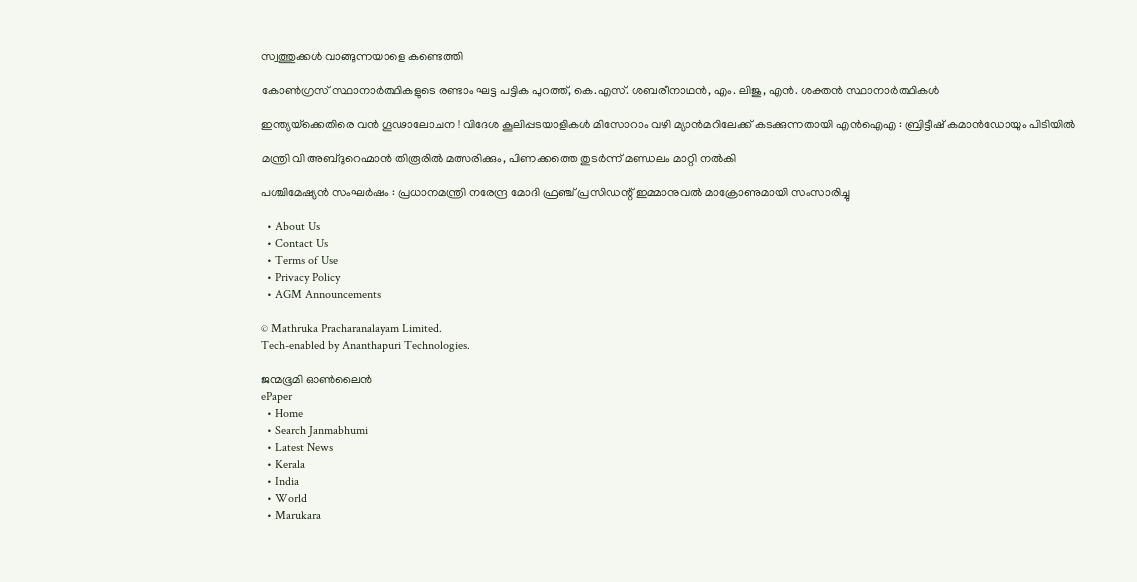സ്വത്തുക്കൾ വാങ്ങുന്നയാളെ കണ്ടെത്തി

കോണ്‍ഗ്രസ് സ്ഥാനാര്‍ത്ഥികളുടെ രണ്ടാം ഘട്ട പട്ടിക പുറത്ത്, കെ.എസ്. ശബരീനാഥന്‍, എം. ലിജു, എന്‍. ശക്തന്‍ സ്ഥാനാര്‍ത്ഥികള്‍

ഇന്ത്യയ്‌ക്കെതിരെ വൻ ഗൂഢാലോചന ! വിദേശ കൂലിപ്പടയാളികൾ മിസോറാം വഴി മ്യാൻമറിലേക്ക് കടക്കുന്നതായി എൻഐഎ : ബ്രിട്ടീഷ് കമാൻഡോയും പിടിയിൽ

മന്ത്രി വി അബ്ദുറെഹ്മാന്‍ തിരൂരില്‍ മത്സരിക്കും, പിണക്കത്തെ തുടര്‍ന്ന് മണ്ഡലം മാറ്റി നല്‍കി

പശ്ചിമേഷ്യൻ സംഘർഷം : പ്രധാനമന്ത്രി നരേന്ദ്ര മോദി ഫ്രഞ്ച് പ്രസിഡന്റ് ഇമ്മാനുവൽ മാക്രോണുമായി സംസാരിച്ചു

  • About Us
  • Contact Us
  • Terms of Use
  • Privacy Policy
  • AGM Announcements

© Mathruka Pracharanalayam Limited.
Tech-enabled by Ananthapuri Technologies.

ജന്മഭൂമി ഓണ്‍ലൈന്‍
ePaper
  • Home
  • Search Janmabhumi
  • Latest News
  • Kerala
  • India
  • World
  • Marukara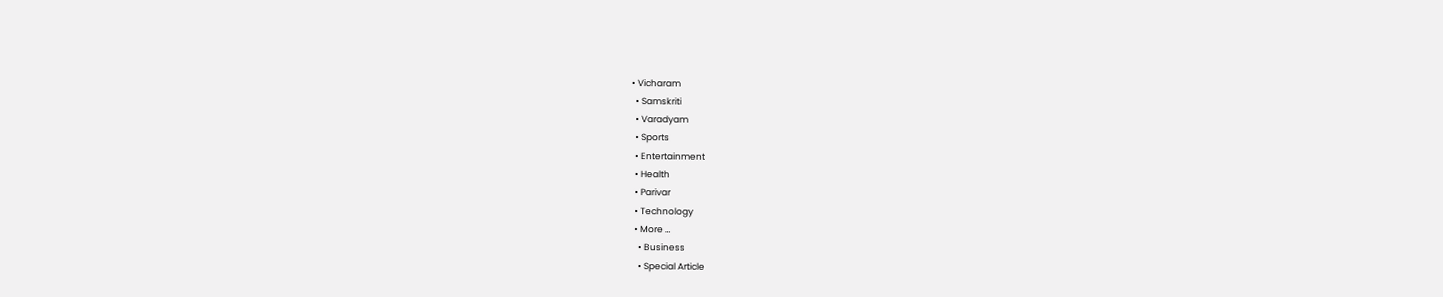• Vicharam
  • Samskriti
  • Varadyam
  • Sports
  • Entertainment
  • Health
  • Parivar
  • Technology
  • More …
    • Business
    • Special Article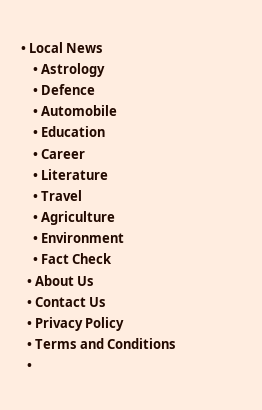• Local News
    • Astrology
    • Defence
    • Automobile
    • Education
    • Career
    • Literature
    • Travel
    • Agriculture
    • Environment
    • Fact Check
  • About Us
  • Contact Us
  • Privacy Policy
  • Terms and Conditions
  •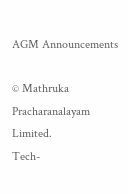AGM Announcements

© Mathruka Pracharanalayam Limited.
Tech-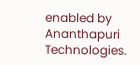enabled by Ananthapuri Technologies.